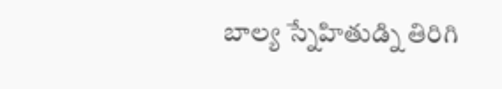బాల్య స్నేహితుడ్ని తిరిగి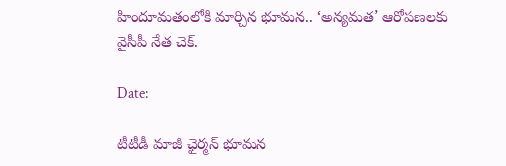హిందూమతంలోకి మార్చిన భూమన.. ‘అన్యమత’ ఆరోపణలకు వైసీపీ నేత చెక్.

Date:

టీటీడీ మాజీ ఛైర్మన్ భూమ‌న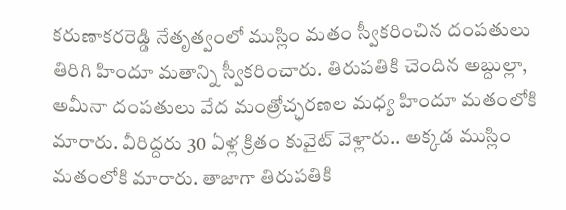క‌రుణాక‌ర‌రెడ్డి నేతృత్వంలో ముస్లిం మతం స్వీకరించిన దంపతులు తిరిగి హిందూ మ‌తాన్ని స్వీక‌రించారు. తిరుప‌తికి చెందిన అబ్దుల్లా, అమీనా దంప‌తుల‌ు వేద మంత్రోచ్ఛ‌ర‌ణ‌ల మ‌ధ్య హిందూ మ‌తంలోకి మారారు. వీరిద్దరు 30 ఏళ్ల క్రితం కువైట్ వెళ్లారు.. అక్కడ ముస్లిం మతంలోకి మారారు. తాజాగా తిరుపతికి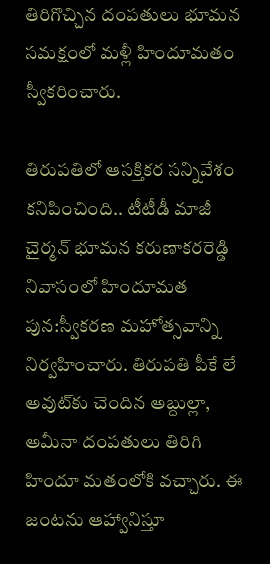తిరిగొచ్చిన దంపతులు భూమన సమక్షంలో మళ్లీ హిందూమతం స్వీకరించారు.

తిరుపతిలో ఆసక్తికర సన్నివేశం కనిపించింది.. టీటీడీ మాజీ చైర్మన్ భూమన కరుణాకరరెడ్డి నివాసంలో హిందూమత పున:స్వీకరణ మహోత్సవాన్ని నిర్వహించారు. తిరుపతి పీకే లే అవుట్‌కు చెందిన అబ్దుల్లా, అమీనా దంపతులు తిరిగి హిందూ మతంలోకి వచ్చారు. ఈ జంటను ఆహ్వానిస్తూ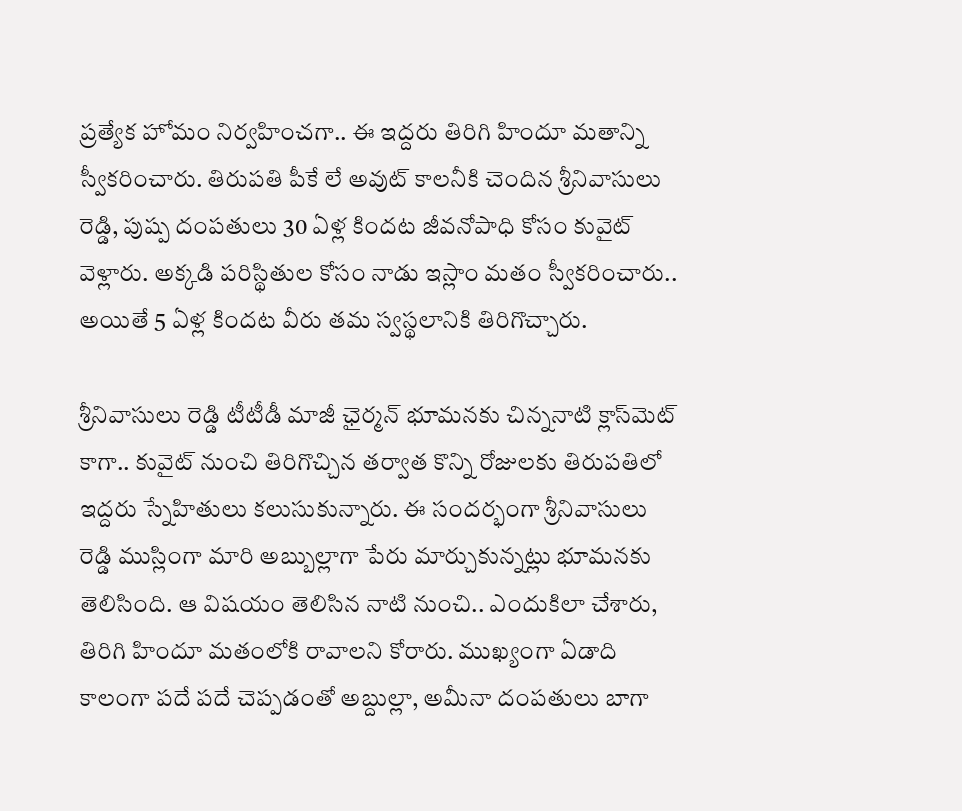ప్రత్యేక హోమం నిర్వహించగా.. ఈ ఇద్దరు తిరిగి హిందూ మతాన్ని స్వీకరించారు. తిరుపతి పీకే లే అవుట్ కాలనీకి చెందిన శ్రీనివాసులు రెడ్డి, పుష్ప దంపతులు 30 ఏళ్ల కిందట జీవనోపాధి కోసం కువైట్ వెళ్లారు. అక్కడి పరిస్థితుల కోసం నాడు ఇస్లాం మతం స్వీకరించారు.. అయితే 5 ఏళ్ల కిందట వీరు తమ స్వస్థలానికి తిరిగొచ్చారు.

శ్రీనివాసులు రెడ్డి టీటీడీ మాజీ ఛైర్మన్ భూమనకు చిన్ననాటి క్లాస్‌మెట్ కాగా.. కువైట్ నుంచి తిరిగొచ్చిన తర్వాత కొన్ని రోజులకు తిరుపతిలో ఇద్దరు స్నేహితులు కలుసుకున్నారు. ఈ సందర్భంగా శ్రీనివాసులు రెడ్డి ముస్లింగా మారి అబ్బుల్లాగా పేరు మార్చుకున్నట్లు భూమనకు తెలిసింది. ఆ విషయం తెలిసిన నాటి నుంచి.. ఎందుకిలా చేశారు, తిరిగి హిందూ మతంలోకి రావాలని కోరారు. ముఖ్యంగా ఏడాది కాలంగా పదే పదే చెప్పడంతో అబ్దుల్లా, అమీనా దంపతులు బాగా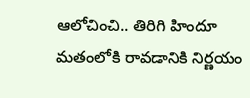ఆలోచించి.. తిరిగి హిందూ మతంలోకి రావడానికి నిర్ణయం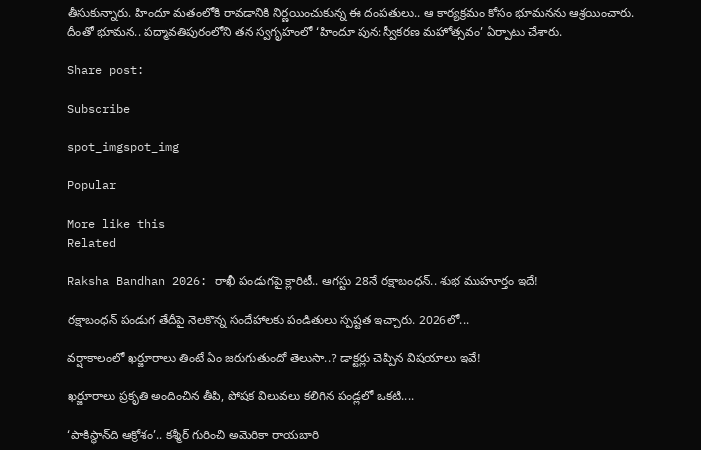తీసుకున్నారు. హిందూ మతంలోకి రావడానికి నిర్ణయించుకున్న ఈ దంపతులు.. ఆ కార్యక్రమం కోసం భూమనను ఆశ్రయించారు. దీంతో భూమన.. పద్మావతిపురంలోని తన స్వగృహంలో ‘హిందూ పున:స్వీకరణ మహోత్సవం’ ఏర్పాటు చేశారు.

Share post:

Subscribe

spot_imgspot_img

Popular

More like this
Related

Raksha Bandhan 2026: రాఖీ పండుగపై క్లారిటీ.. ఆగస్టు 28నే రక్షాబంధన్‌.. శుభ ముహూర్తం ఇదే!

రక్షాబంధన్‌ పండుగ తేదీపై నెలకొన్న సందేహాలకు పండితులు స్పష్టత ఇచ్చారు. 2026లో...

వర్షాకాలంలో ఖర్జూరాలు తింటే ఏం జరుగుతుందో తెలుసా..? డాక్టర్లు చెప్పిన విషయాలు ఇవే!

ఖర్జూరాలు ప్రకృతి అందించిన తీపి, పోషక విలువలు కలిగిన పండ్లలో ఒకటి....

‘పాకిస్థాన్‌ది ఆక్రోశం’.. కశ్మీర్‌ గురించి అమెరికా రాయబారి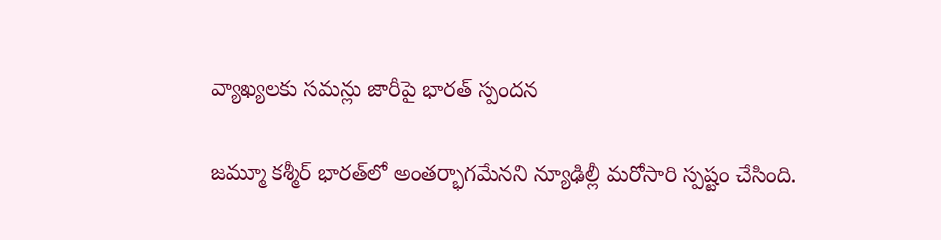వ్యాఖ్యలకు సమన్లు జారీపై భారత్ స్పందన

జమ్మూ కశ్మీర్‌ భారత్‌లో అంతర్భాగమేనని న్యూఢిల్లీ మరోసారి స్పష్టం చేసింది.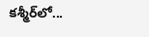కశ్మీర్‌లో...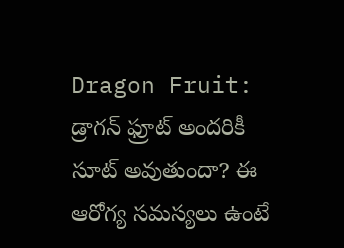Dragon Fruit: డ్రాగన్ ఫ్రూట్ అందరికీ సూట్ అవుతుందా? ఈ ఆరోగ్య సమస్యలు ఉంటే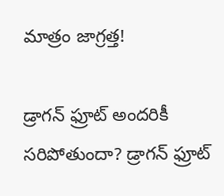మాత్రం జాగ్రత్త!

డ్రాగన్ ఫ్రూట్ అందరికీ సరిపోతుందా? డ్రాగన్ ఫ్రూట్‌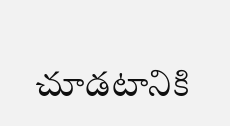చూడటానికి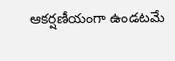ఆకర్షణీయంగా ఉండటమే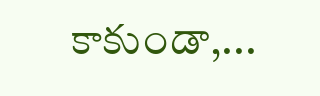కాకుండా,...